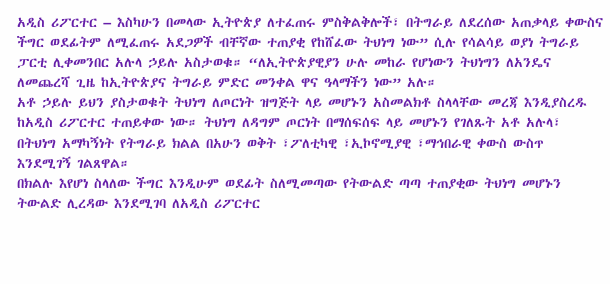አዲስ ሪፖርተር – እስካሁን በመላው ኢትዮጵያ ለተፈጠሩ ምስቅልቅሎች፣ በትግራይ ለደረሰው አጠቃላይ ቀውስና ችግር ወደፊትም ለሚፈጠሩ አደጋዎች ብቸኛው ተጠያቂ የከሸፈው ትህነግ ነው” ሲሉ የሳልሳይ ወያነ ትግራይ ፓርቲ ሊቀመንበር አሉላ ኃይሉ አስታወቁ። “ለኢትዮጵያዊያን ሁሉ መከራ የሆነውን ትህነግን ለአንዴና ለመጨረሻ ጊዜ ከኢትዮጵያና ትግራይ ምድር መንቀል ዋና ዓላማችን ነው” አሉ።
አቶ ኃይሉ ይህን ያስታወቁት ትህነግ ለጦርነት ዝግጅት ላይ መሆኑን አስመልክቶ ስላላቸው መረጃ እንዲያስረዱ ከአዲስ ሪፖርተር ተጠይቀው ነው። ትህነግ ለዳግም ጦርነት በማሰፍሰፍ ላይ መሆኑን የገለጹት አቶ አሉላ፣ በትህነግ አማካኝነት የትግራይ ክልል በአሁን ወቅት ፣ፖለቲካዊ ፣ኢኮኖሚያዊ ፣ማኅበራዊ ቀውስ ውስጥ እንደሚገኝ ገልጸዋል።
በክልሉ እየሆነ ስላለው ችግር እንዲሁም ወደፊት ስለሚመጣው የትውልድ ጣጣ ተጠያቂው ትህነግ መሆኑን ትውልድ ሊረዳው እንደሚገባ ለአዲስ ሪፖርተር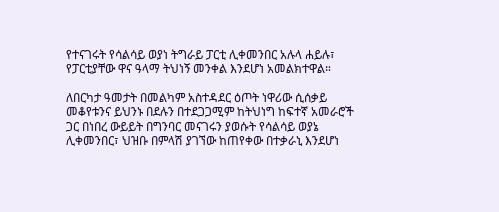የተናገሩት የሳልሳይ ወያነ ትግራይ ፓርቲ ሊቀመንበር አሉላ ሐይሉ፣ የፓርቲያቸው ዋና ዓላማ ትህነኝ መንቀል እንደሆነ አመልክተዋል።

ለበርካታ ዓመታት በመልካም አስተዳደር ዕጦት ነዋሪው ሲሰቃይ መቆየቱንና ይህንኑ በደሉን በተደጋጋሚም ከትህነግ ከፍተኛ አመራሮች ጋር በነበረ ውይይት በግንባር መናገሩን ያወሱት የሳልሳይ ወያኔ ሊቀመንበር፣ ህዝቡ በምላሽ ያገኘው ከጠየቀው በተቃራኒ እንደሆነ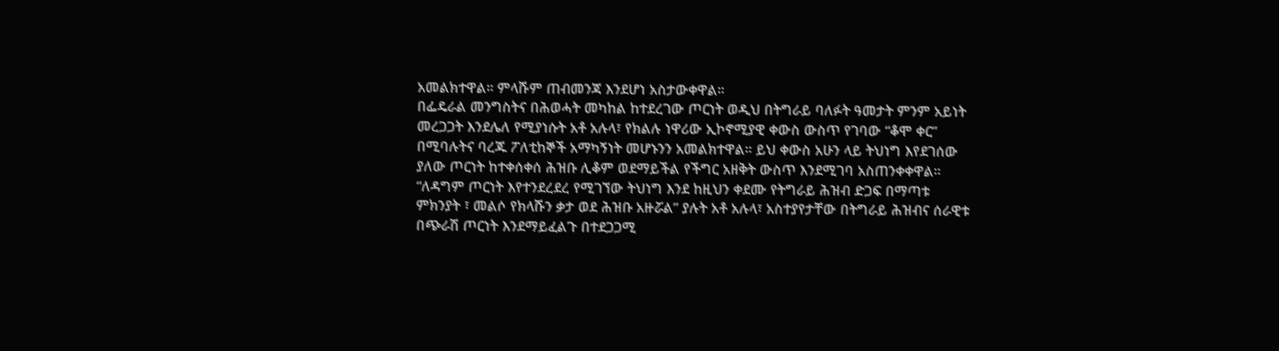አመልክተዋል። ምላሹም ጠብመንጃ እንደሆነ አስታውቀዋል።
በፌዴራል መንግስትና በሕወሓት መካከል ከተደረገው ጦርነት ወዲህ በትግራይ ባለፉት ዓመታት ምንም አይነት መረጋጋት እንደሌለ የሚያነሱት አቶ አሉላ፣ የክልሉ ነዋሪው ኢኮኖሚያዊ ቀውስ ውስጥ የገባው “ቆሞ ቀር” በሚባሉትና ባረጁ ፖለቲከኞች አማካኝነት መሆኑንን አመልክተዋል። ይህ ቀውስ አሁን ላይ ትህነግ እየደገሰው ያለው ጦርነት ከተቀሰቀሰ ሕዝቡ ሊቆም ወደማይችል የችግር አዘቅት ውስጥ እንደሚገባ አስጠንቀቀዋል።
“ለዳግም ጦርነት እየተንደረደረ የሚገኘው ትህነግ እንደ ከዚህን ቀደሙ የትግራይ ሕዝብ ድጋፍ በማጣቱ ምክንያት ፣ መልሶ የክላሹን ቃታ ወደ ሕዝቡ አዙሯል” ያሉት አቶ አሉላ፣ አስተያየታቸው በትግራይ ሕዝብና ሰራዊቱ በጭራሽ ጦርነት እንደማይፈልጉ በተደጋጋሚ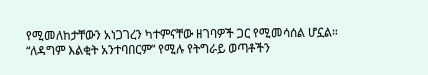የሚመለከታቸውን አነጋገረን ካተምናቸው ዘገባዎች ጋር የሚመሳሰል ሆኗል።
“ለዳግም እልቂት አንተባበርም” የሚሉ የትግራይ ወጣቶችን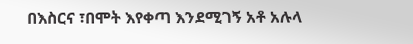በእስርና ፣በሞት እየቀጣ እንደሚገኝ አቶ አሉላ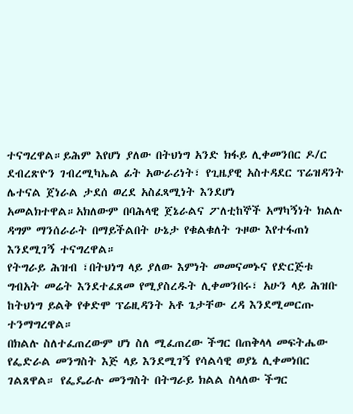ተናግረዋል።ይሕም እየሆነ ያለው በትህነግ አንድ ክፋይ ሊቀመንበር ዶ/ር ደብረጽዮን ገብረሚካኤል ፊት አውራሪነት፣ የጊዜያዊ አስተዳደር ፕሬዝዳንት ሌተናል ጀነራል ታደሰ ወረደ አስፈጻሚነት እንደሆነ አመልክተዋል።አክለውም በባሕላዊ ጀኔራልና ፖለቲከኞች አማካኝነት ክልሉ ዳግም ማንሰራራት በማይችልበት ሁኔታ የቁልቁለት ጉዞው እየተፋጠነ እንደሚገኝ ተናግረዋል።
የትግራይ ሕዝብ ፣በትህነግ ላይ ያለው እምነት መመናመኑና የድርጅቱ ግብአት መሬት እንደተፈጸመ የሚያስረዱት ሊቀመንበሩ፣ አሁን ላይ ሕዝቡ ከትህነግ ይልቅ የቀድሞ ፕሬዚዳንት አቶ ጌታቸው ረዳ እንደሚመርጡ ተንማግረዋል።
በክልሉ ስለተፈጠረውም ሆነ ስለ ሚፈጠረው ችግር በጠቅላላ መፍትሔው የፌድራል መንግስት እጅ ላይ እንደሚገኝ የሳልሳዊ ወያኔ ሊቀመነበር ገልጸዋል። የፌዴራሉ መንግስት በትግራይ ክልል ስላለው ችግር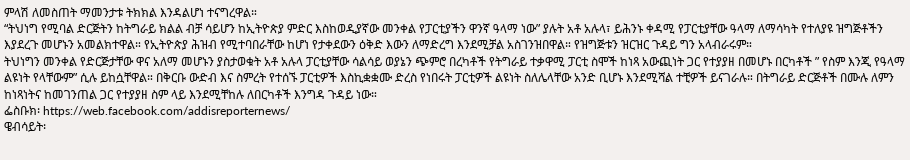ምላሽ ለመስጠት ማመንታቱ ትክክል እንዳልሆነ ተናግረዋል።
“ትህነግ የሚባል ድርጅትን ከትግራይ ክልል ብቻ ሳይሆን ከኢትዮጵያ ምድር እስከወዲያኛው መንቀል የፓርቲያችን ዋንኛ ዓላማ ነው” ያሉት አቶ አሉላ፣ ይሕንኑ ቀዳሚ የፓርቲያቸው ዓላማ ለማሳካት የተለያዩ ዝግጅቶችን እያደረጉ መሆኑን አመልክተዋል። የኢትዮጵያ ሕዝብ የሚተባበራቸው ከሆነ የታቀደውን ዕቅድ እውን ለማድረግ እንደሚቻል አስገንዝበዋል። የዝግጅቱን ዝርዝር ጉዳይ ግን አላብራሩም።
ትህነግን መንቀል የድርጅታቸው ዋና አለማ መሆኑን ያስታወቁት አቶ አሉላ ፓርቲያቸው ሳልሳይ ወያኔን ጭምሮ በረካቶች የትግራይ ተቃዋሚ ፓርቲ ስሞች ከነጻ አውጪነት ጋር የተያያዘ በመሆኑ በርካቶች ” የስም እንጂ የዓላማ ልዩነት የላቸውም” ሲሉ ይከሷቸዋል። በቅርቡ ውድብ እና ስምረት የተሰኙ ፓርቲዎች እስኪቋቋሙ ድረስ የነበሩት ፓርቲዎች ልዩነት ስለሌላቸው አንድ ቢሆኑ እንደሚሻል ተቺዎች ይናገራሉ። በትግራይ ድርጅቶች በሙሉ ለምን ከነጻነትና ከመገንጠል ጋር የተያያዘ ስም ላይ እንደሚቸከሉ ለበርካቶች እንግዳ ጉዳይ ነው።
ፌስቡክ፡ https://web.facebook.com/addisreporternews/
ዌብሳይት፡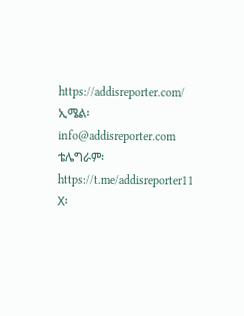https://addisreporter.com/
ኢሜል፡ info@addisreporter.com
ቴሌግራም፡ https://t.me/addisreporter11
X፡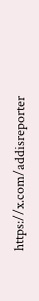https://x.com/addisreporter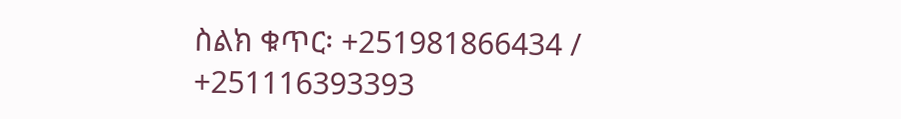ስልክ ቁጥር፡ +251981866434 / +251116393393